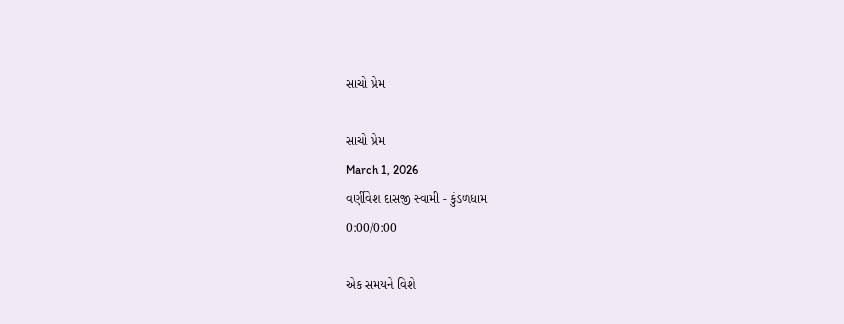સાચો પ્રેમ

સાચો પ્રેમ
March 1, 2026
વર્ણીવેશ દાસજી સ્વામી - કુંડળધામ
0:00/0:00

એક સમયને વિશે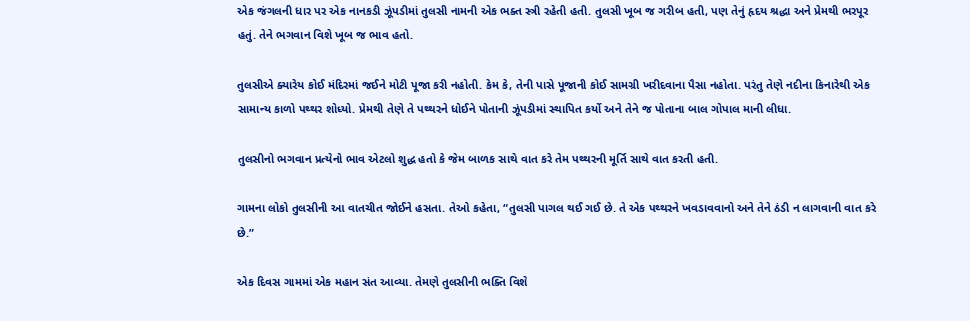એક જંગલની ધાર પર એક નાનકડી ઝૂંપડીમાં તુલસી નામની એક ભક્ત સ્ત્રી રહેતી હતી. તુલસી ખૂબ જ ગરીબ હતી, પણ તેનું હૃદય શ્રદ્ધા અને પ્રેમથી ભરપૂર હતું. તેને ભગવાન વિશે ખૂબ જ ભાવ હતો.

તુલસીએ ક્યારેય કોઈ મંદિરમાં જઈને મોટી પૂજા કરી નહોતી. કેમ કે, તેની પાસે પૂજાની કોઈ સામગ્રી ખરીદવાના પૈસા નહોતા. પરંતુ તેણે નદીના કિનારેથી એક સામાન્ય કાળો પથ્થર શોધ્યો. પ્રેમથી તેણે તે પથ્થરને ધોઈને પોતાની ઝૂંપડીમાં સ્થાપિત કર્યો અને તેને જ પોતાના બાલ ગોપાલ માની લીધા.

તુલસીનો ભગવાન પ્રત્યેનો ભાવ એટલો શુદ્ધ હતો કે જેમ બાળક સાથે વાત કરે તેમ પથ્થરની મૂર્તિ સાથે વાત કરતી હતી.

ગામના લોકો તુલસીની આ વાતચીત જોઈને હસતા. તેઓ કહેતા, “તુલસી પાગલ થઈ ગઈ છે. તે એક પથ્થરને ખવડાવવાનો અને તેને ઠંડી ન લાગવાની વાત કરે છે.”

એક દિવસ ગામમાં એક મહાન સંત આવ્યા. તેમણે તુલસીની ભક્તિ વિશે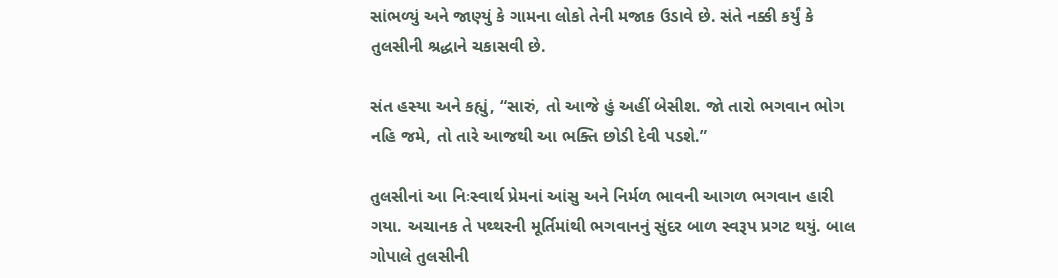સાંભળ્યું અને જાણ્યું કે ગામના લોકો તેની મજાક ઉડાવે છે. સંતે નક્કી કર્યું કે તુલસીની શ્રદ્ધાને ચકાસવી છે.

સંત હસ્યા અને કહ્યું, “સારું, તો આજે હું અહીં બેસીશ. જો તારો ભગવાન ભોગ નહિ જમે, તો તારે આજથી આ ભક્તિ છોડી દેવી પડશે.”

તુલસીનાં આ નિઃસ્વાર્થ પ્રેમનાં આંસુ અને નિર્મળ ભાવની આગળ ભગવાન હારી ગયા. અચાનક તે પથ્થરની મૂર્તિમાંથી ભગવાનનું સુંદર બાળ સ્વરૂપ પ્રગટ થયું. બાલ ગોપાલે તુલસીની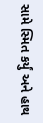સામે સ્મિત કર્યું અને હાથ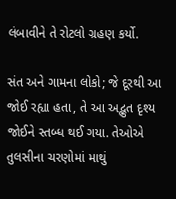લંબાવીને તે રોટલો ગ્રહણ કર્યો.

સંત અને ગામના લોકો; જે દૂરથી આ જોઈ રહ્યા હતા, તે આ અદ્ભુત દૃશ્ય જોઈને સ્તબ્ધ થઈ ગયા. તેઓએ તુલસીના ચરણોમાં માથું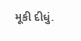મૂકી દીધું.